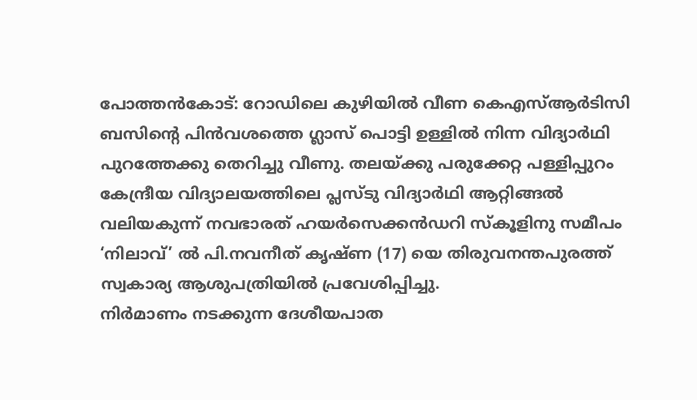പോത്തൻകോട്: റോഡിലെ കുഴിയിൽ വീണ കെഎസ്ആർടിസി ബസിന്റെ പിൻവശത്തെ ഗ്ലാസ് പൊട്ടി ഉള്ളിൽ നിന്ന വിദ്യാർഥി പുറത്തേക്കു തെറിച്ചു വീണു. തലയ്ക്കു പരുക്കേറ്റ പള്ളിപ്പുറം കേന്ദ്രീയ വിദ്യാലയത്തിലെ പ്ലസ്ടു വിദ്യാർഥി ആറ്റിങ്ങൽ വലിയകുന്ന് നവഭാരത് ഹയർസെക്കൻഡറി സ്കൂളിനു സമീപം ‘നിലാവ്’ ൽ പി.നവനീത് കൃഷ്ണ (17) യെ തിരുവനന്തപുരത്ത് സ്വകാര്യ ആശുപത്രിയിൽ പ്രവേശിപ്പിച്ചു.
നിർമാണം നടക്കുന്ന ദേശീയപാത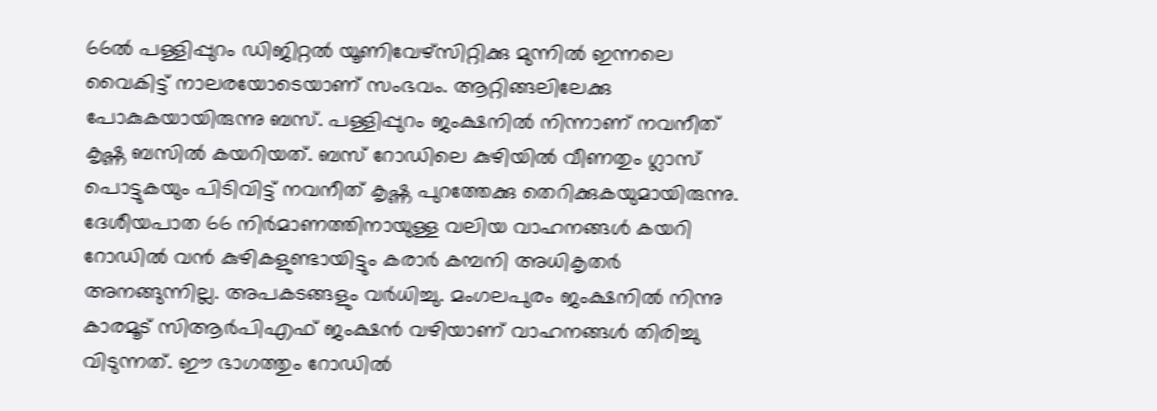66ൽ പള്ളിപ്പുറം ഡിജിറ്റൽ യൂണിവേഴ്സിറ്റിക്കു മുന്നിൽ ഇന്നലെ വൈകിട്ട് നാലരയോടെയാണ് സംഭവം. ആറ്റിങ്ങലിലേക്കു പോകുകയായിരുന്നു ബസ്. പള്ളിപ്പുറം ജംക്ഷനിൽ നിന്നാണ് നവനീത് കൃഷ്ണ ബസിൽ കയറിയത്. ബസ് റോഡിലെ കുഴിയിൽ വീണതും ഗ്ലാസ് പൊട്ടുകയും പിടിവിട്ട് നവനീത് കൃഷ്ണ പുറത്തേക്കു തെറിക്കുകയുമായിരുന്നു. ദേശീയപാത 66 നിർമാണത്തിനായുള്ള വലിയ വാഹനങ്ങൾ കയറി റോഡിൽ വൻ കുഴികളുണ്ടായിട്ടും കരാർ കമ്പനി അധികൃതർ അനങ്ങുന്നില്ല. അപകടങ്ങളും വർധിച്ചു. മംഗലപുരം ജംക്ഷനിൽ നിന്നു കാരമൂട് സിആർപിഎഫ് ജംക്ഷൻ വഴിയാണ് വാഹനങ്ങൾ തിരിച്ചു വിടുന്നത്. ഈ ഭാഗത്തും റോഡിൽ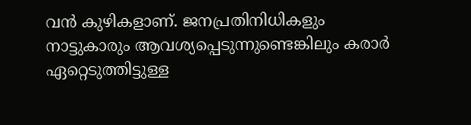വൻ കുഴികളാണ്. ജനപ്രതിനിധികളും നാട്ടുകാരും ആവശ്യപ്പെടുന്നുണ്ടെങ്കിലും കരാർ ഏറ്റെടുത്തിട്ടുള്ള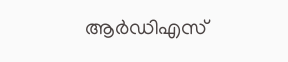ആർഡിഎസ്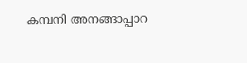കമ്പനി അനങ്ങാപ്പാറ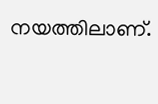നയത്തിലാണ്.